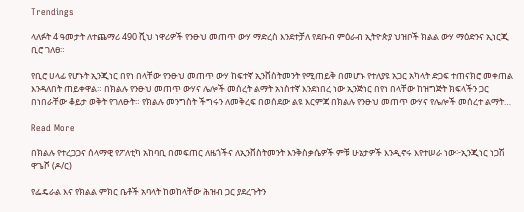Trendings

ላለፉት 4 ዓመታት ለተጨማሪ 490 ሺህ ነዋሪዎች የንፁህ መጠጥ ውሃ ማድረስ እንደተቻለ የደቡብ ምዕራብ ኢትዮጵያ ህዝቦች ክልል ውሃ ማዕድንና ኢነርጂ ቢሮ ገለፀ።

የቢሮ ሀላፊ የሆኑት ኢንጂነር በየነ በላቸው የንፁህ መጠጥ ውሃ ከፍተኛ ኢንቨስትመንት የሚጠይቅ በመሆኑ የተለያዩ አጋር አካላት ድጋፍ ተጠናክሮ መቀጠል እንዳለበት ጠይቀዋል። በክልሉ የንፁህ መጠጥ ውሃና ሌሎች መሰረት ልማት አነስተኛ እንደነበረ ነው ኢንጅነር በየነ በላቸው ከዝግጅት ክፍላችን ጋር በነበራቸው ቆይታ ወቅት የገለፁት። የክልሉ መንግስት ችግሩን ለመቅረፍ በወሰደው ልዩ እርምጃ በክልሉ የንፁህ መጠጥ ውሃና የሌሎች መሰረተ ልማት…

Read More

በክልሉ የተረጋጋና ሰላማዊ የፖለቲካ አከባቢ በመፍጠር ለዜጎችና ለኢንቨስትመንት እንቅስቃሴዎች ምቹ ሁኔታዎች እንዲኖሩ እየተሠራ ነው፦ኢንጂነር ነጋሽ ዋጌሾ (ዶ/ር)

የፌዴራል እና የክልል ምክር ቤቶች አባላት ከወከላቸው ሕዝብ ጋር ያደረጉትን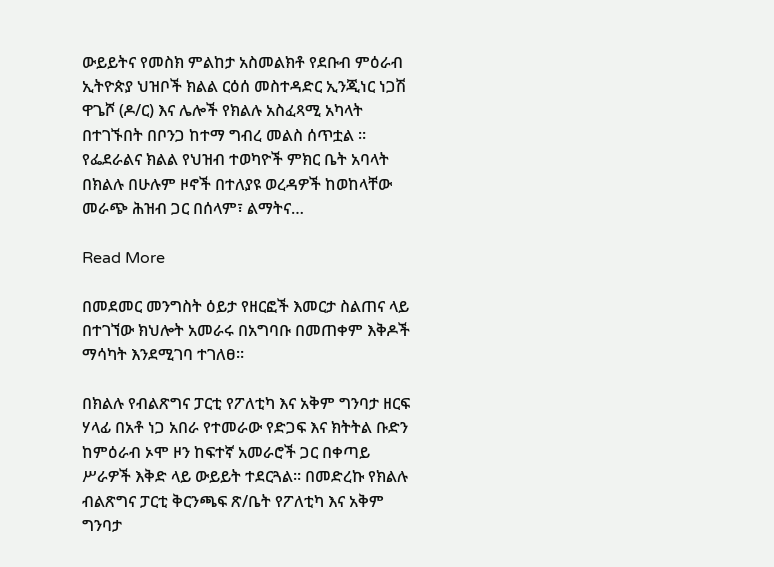ውይይትና የመስክ ምልከታ አስመልክቶ የደቡብ ምዕራብ ኢትዮጵያ ህዝቦች ክልል ርዕሰ መስተዳድር ኢንጂነር ነጋሽ ዋጌሾ (ዶ/ር) እና ሌሎች የክልሉ አስፈጻሚ አካላት በተገኙበት በቦንጋ ከተማ ግብረ መልስ ሰጥቷል ። የፌደራልና ክልል የህዝብ ተወካዮች ምክር ቤት አባላት በክልሉ በሁሉም ዞኖች በተለያዩ ወረዳዎች ከወከላቸው መራጭ ሕዝብ ጋር በሰላም፣ ልማትና…

Read More

በመደመር መንግስት ዕይታ የዘርፎች እመርታ ስልጠና ላይ በተገኘው ክህሎት አመራሩ በአግባቡ በመጠቀም እቅዶች ማሳካት እንደሚገባ ተገለፀ።

በክልሉ የብልጽግና ፓርቲ የፖለቲካ እና አቅም ግንባታ ዘርፍ ሃላፊ በአቶ ነጋ አበራ የተመራው የድጋፍ እና ክትትል ቡድን ከምዕራብ ኦሞ ዞን ከፍተኛ አመራሮች ጋር በቀጣይ ሥራዎች እቅድ ላይ ውይይት ተደርጓል። በመድረኩ የክልሉ ብልጽግና ፓርቲ ቅርንጫፍ ጽ/ቤት የፖለቲካ እና አቅም ግንባታ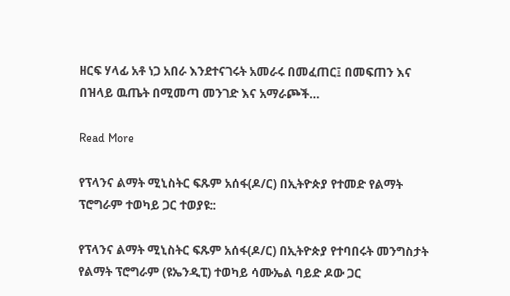ዘርፍ ሃላፊ አቶ ነጋ አበራ እንደተናገሩት አመራሩ በመፈጠር፤ በመፍጠን እና በዝላይ ዉጤት በሚመጣ መንገድ እና አማራጮች…

Read More

የፕላንና ልማት ሚኒስትር ፍጹም አሰፋ(ዶ/ር) በኢትዮጵያ የተመድ የልማት ፕሮግራም ተወካይ ጋር ተወያዩ::

የፕላንና ልማት ሚኒስትር ፍጹም አሰፋ(ዶ/ር) በኢትዮጵያ የተባበሩት መንግስታት የልማት ፕሮግራም (ዩኤንዲፒ) ተወካይ ሳሙኤል ባይድ ዶው ጋር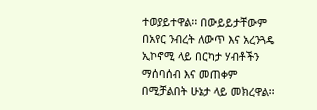ተወያይተዋል፡፡ በውይይታቸውም በአየር ንብረት ለውጥ እና አረንጓዴ ኢኮኖሚ ላይ በርካታ ሃብቶችን ማሰባሰብ እና መጠቀም በሚቻልበት ሁኔታ ላይ መክረዋል፡፡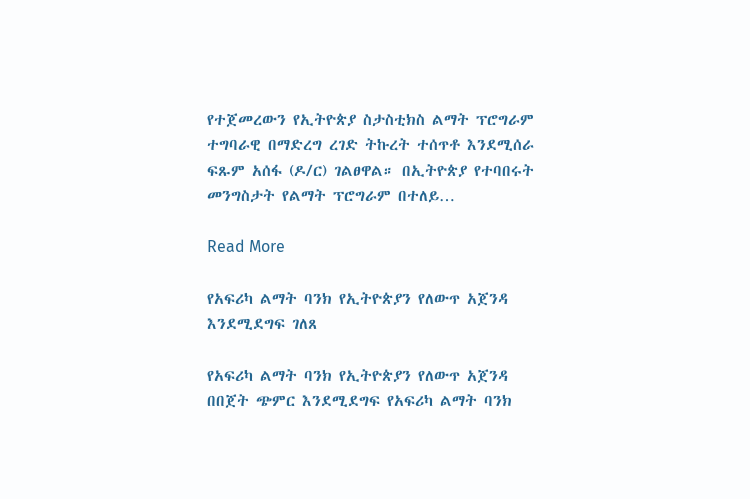የተጀመረውን የኢትዮጵያ ስታስቲክስ ልማት ፕሮግራም ተግባራዊ በማድረግ ረገድ ትኩረት ተሰጥቶ እንደሚሰራ ፍጹም አሰፋ (ዶ/ር) ገልፀዋል። በኢትዮጵያ የተባበሩት መንግስታት የልማት ፕሮግራም በተለይ…

Read More

የአፍሪካ ልማት ባንክ የኢትዮጵያን የለውጥ አጀንዳ እንደሚደግፍ ገለጸ

የአፍሪካ ልማት ባንክ የኢትዮጵያን የለውጥ አጀንዳ በበጀት ጭምር እንደሚደግፍ የአፍሪካ ልማት ባንክ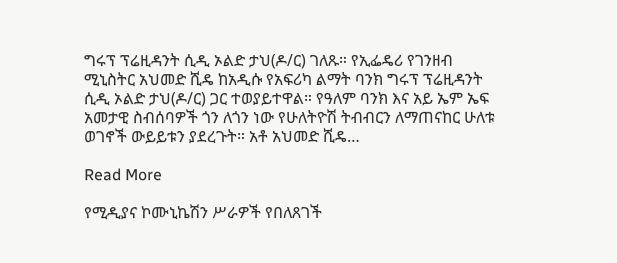ግሩፕ ፕሬዚዳንት ሲዲ ኦልድ ታህ(ዶ/ር) ገለጹ። የኢፌዴሪ የገንዘብ ሚኒስትር አህመድ ሺዴ ከአዲሱ የአፍሪካ ልማት ባንክ ግሩፕ ፕሬዚዳንት ሲዲ ኦልድ ታህ(ዶ/ር) ጋር ተወያይተዋል። የዓለም ባንክ እና አይ ኤም ኤፍ አመታዊ ስብሰባዎች ጎን ለጎን ነው የሁለትዮሽ ትብብርን ለማጠናከር ሁለቱ ወገኖች ውይይቱን ያደረጉት። አቶ አህመድ ሺዴ…

Read More

የሚዲያና ኮሙኒኬሽን ሥራዎች የበለጸገች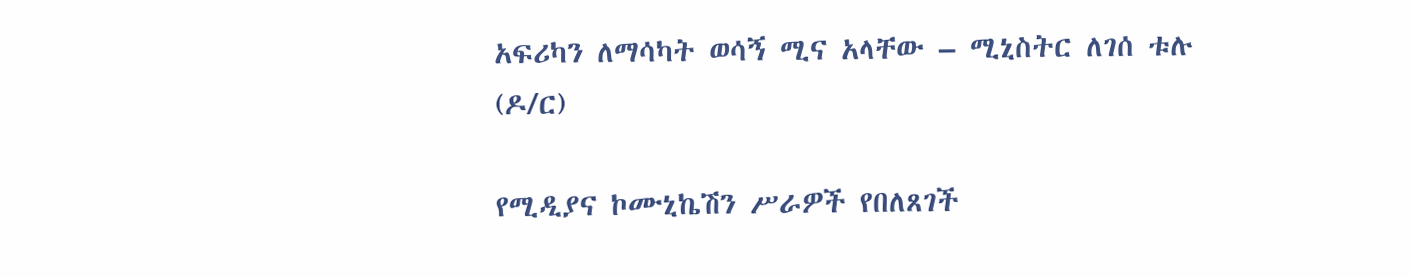አፍሪካን ለማሳካት ወሳኝ ሚና አላቸው – ሚኒስትር ለገሰ ቱሉ (ዶ/ር)

የሚዲያና ኮሙኒኬሽን ሥራዎች የበለጸገች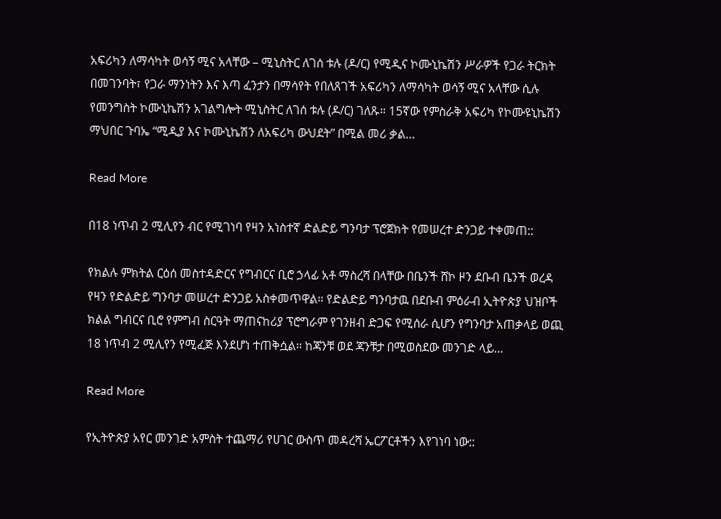አፍሪካን ለማሳካት ወሳኝ ሚና አላቸው – ሚኒስትር ለገሰ ቱሉ (ዶ/ር) የሚዲና ኮሙኒኬሽን ሥራዎች የጋራ ትርክት በመገንባት፣ የጋራ ማንነትን እና እጣ ፈንታን በማሳየት የበለጸገች አፍሪካን ለማሳካት ወሳኝ ሚና አላቸው ሲሉ የመንግስት ኮሙኒኬሽን አገልግሎት ሚኒስትር ለገሰ ቱሉ (ዶ/ር) ገለጹ። 15ኛው የምስራቅ አፍሪካ የኮሙዩኒኬሽን ማህበር ጉባኤ “ሚዲያ እና ኮሙኒኬሽን ለአፍሪካ ውህደት” በሚል መሪ ቃል…

Read More

በ18 ነጥብ 2 ሚሊየን ብር የሚገነባ የዛን አነስተኛ ድልድይ ግንባታ ፕሮጀክት የመሠረተ ድንጋይ ተቀመጠ::

የክልሉ ምክትል ርዕሰ መስተዳድርና የግብርና ቢሮ ኃላፊ አቶ ማስረሻ በላቸው በቤንች ሸኮ ዞን ደቡብ ቤንች ወረዳ የዛን የድልድይ ግንባታ መሠረተ ድንጋይ አስቀመጥዋል። የድልድይ ግንባታዉ በደቡብ ምዕራብ ኢትዮጵያ ህዝቦች ክልል ግብርና ቢሮ የምግብ ስርዓት ማጠናከሪያ ፕሮግራም የገንዘብ ድጋፍ የሚሰራ ሲሆን የግንባታ አጠቃላይ ወጪ 18 ነጥብ 2 ሚሊየን የሚፈጅ እንደሆነ ተጠቅሷል፡፡ ከጃንቹ ወደ ጃንቹታ በሚወስደው መንገድ ላይ…

Read More

የኢትዮጵያ አየር መንገድ አምስት ተጨማሪ የሀገር ውስጥ መዳረሻ ኤርፖርቶችን እየገነባ ነው::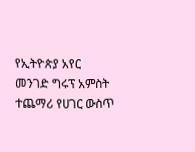የኢትዮጵያ አየር መንገድ ግሩፕ አምስት ተጨማሪ የሀገር ውስጥ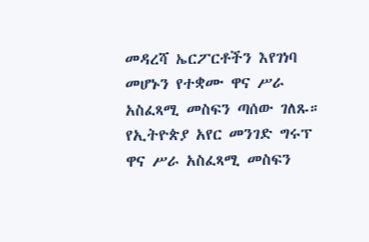መዳረሻ ኤርፖርቶችን እየገነባ መሆኑን የተቋሙ ዋና ሥራ አስፈጻሚ መስፍን ጣሰው ገለጹ። የኢትዮጵያ አየር መንገድ ግሩፕ ዋና ሥራ አስፈጻሚ መስፍን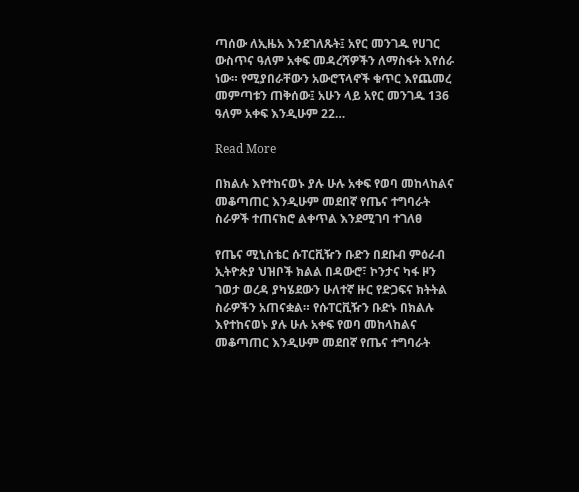ጣሰው ለኢዜአ እንደገለጹት፤ አየር መንገዱ የሀገር ውስጥና ዓለም አቀፍ መዳረሻዎችን ለማስፋት እየሰራ ነው። የሚያበራቸውን አውሮፕላኖች ቁጥር እየጨመረ መምጣቱን ጠቅሰው፤ አሁን ላይ አየር መንገዱ 136 ዓለም አቀፍ እንዲሁም 22…

Read More

በክልሉ እየተከናወኑ ያሉ ሁሉ አቀፍ የወባ መከላከልና መቆጣጠር እንዲሁም መደበኛ የጤና ተግባራት ስራዎች ተጠናክሮ ልቀጥል እንደሚገባ ተገለፀ

የጤና ሚኒስቴር ሱፐርቪዥን ቡድን በደቡብ ምዕራብ ኢትዮጵያ ህዝቦች ክልል በዳውሮ፣ ኮንታና ካፋ ዞን ገወታ ወረዳ ያካሄደውን ሁለተኛ ዙር የድጋፍና ክትትል ስራዎችን አጠናቋል። የሱፐርቪዥን ቡድኑ በክልሉ እየተከናወኑ ያሉ ሁሉ አቀፍ የወባ መከላከልና መቆጣጠር እንዲሁም መደበኛ የጤና ተግባራት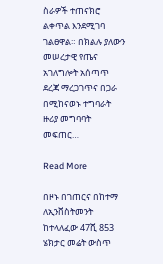ስራዎች ተጠናክሮ ልቀጥል እንደሚገባ ገልፀዋል። በክልሉ ያለውን መሠረታዊ የጤና አገለግሎት አሰጣጥ ደረጃ ማረጋገጥና በጋራ በሚከናወኑ ተግባራት ዙሪያ መግባባት መፍጠር…

Read More

በዞኑ በገጠርና በከተማ ለኢንቨስትመንት ከተላለፈው 47ሺ 853 ሄክታር መሬት ውስጥ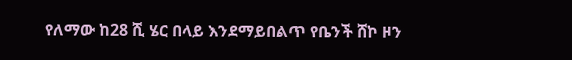የለማው ከ28 ሺ ሄር በላይ እንደማይበልጥ የቤንች ሸኮ ዞን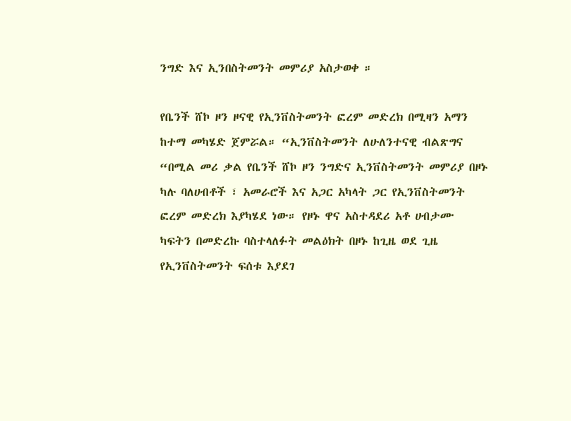ንግድ እና ኢንበስትመንት መምሪያ አስታወቀ ።

የቤንች ሸኮ ዞን ዞናዊ የኢንቨስትመንት ፎረም መድረክ በሚዛን አማን ከተማ መካሄድ ጀምሯል። “ኢንቨስትመንት ለሁለንተናዊ ብልጽግና “በሚል መሪ ቃል የቤንች ሸኮ ዞን ንግድና ኢንቨስትመንት መምሪያ በዞኑ ካሉ ባለሀብቶች ፣ አመራሮች እና አጋር አካላት ጋር የኢንቨስትመንት ፎረም መድረክ እያካሄደ ነው። የዞኑ ዋና አስተዳደሪ አቶ ሀብታሙ ካፍትን በመድረኩ ባስተላለፉት መልዕክት በዞኑ ከጊዜ ወደ ጊዜ የኢንቨስትመንት ፍሰቱ እያደገ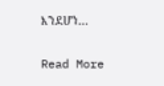እንደሆነ…

Read More